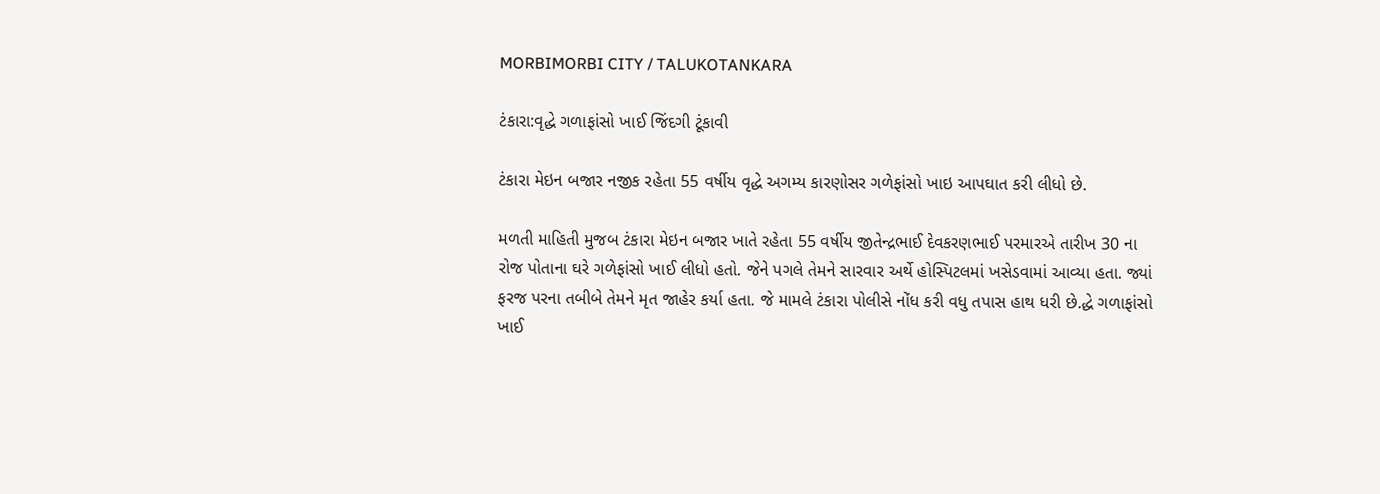MORBIMORBI CITY / TALUKOTANKARA

ટંકારા:વૃદ્ધે ગળાફાંસો ખાઈ જિંદગી ટૂંકાવી

ટંકારા મેઇન બજાર નજીક રહેતા 55 વર્ષીય વૃદ્ધે અગમ્ય કારણોસર ગળેફાંસો ખાઇ આપઘાત કરી લીધો છે.

મળતી માહિતી મુજબ ટંકારા મેઇન બજાર ખાતે રહેતા 55 વર્ષીય જીતેન્દ્રભાઈ દેવકરણભાઈ પરમારએ તારીખ 30 ના રોજ પોતાના ઘરે ગળેફાંસો ખાઈ લીધો હતો. જેને પગલે તેમને સારવાર અર્થે હોસ્પિટલમાં ખસેડવામાં આવ્યા હતા. જ્યાં ફરજ પરના તબીબે તેમને મૃત જાહેર કર્યા હતા. જે મામલે ટંકારા પોલીસે નોંધ કરી વધુ તપાસ હાથ ધરી છે.દ્ધે ગળાફાંસો ખાઈ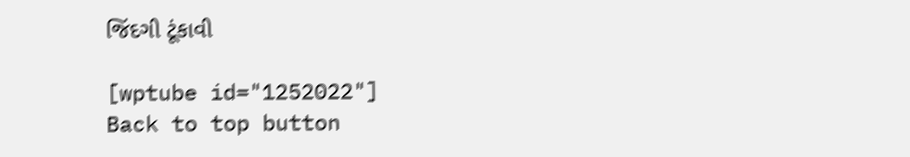જિંદગી ટૂંકાવી

[wptube id="1252022"]
Back to top button